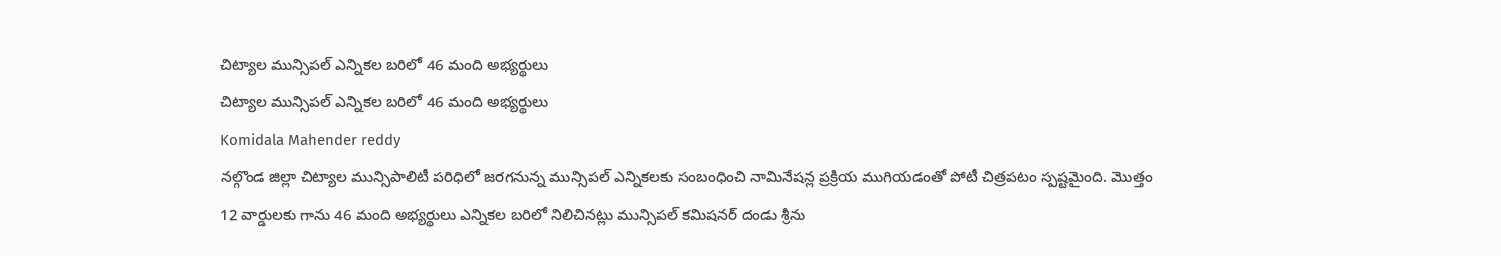చిట్యాల మున్సిపల్ ఎన్నికల బరిలో 46 మంది అభ్యర్థులు
చిట్యాల మున్సిపల్ ఎన్నికల బరిలో 46 మంది అభ్యర్థులు
Komidala Mahender reddy
నల్గొండ జిల్లా చిట్యాల మున్సిపాలిటీ పరిధిలో జరగనున్న మున్సిపల్ ఎన్నికలకు సంబంధించి నామినేషన్ల ప్రక్రియ ముగియడంతో పోటీ చిత్రపటం స్పష్టమైంది. మొత్తం 12 వార్డులకు గాను 46 మంది అభ్యర్థులు ఎన్నికల బరిలో నిలిచినట్లు మున్సిపల్ కమిషనర్ దండు శ్రీను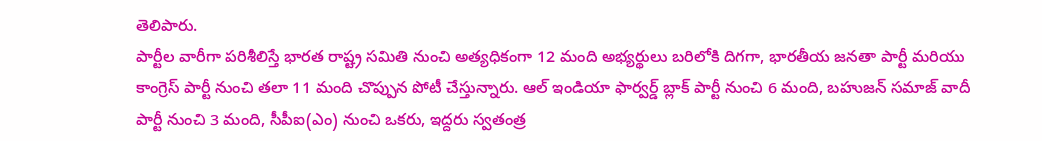తెలిపారు.
పార్టీల వారీగా పరిశీలిస్తే భారత రాష్ట్ర సమితి నుంచి అత్యధికంగా 12 మంది అభ్యర్థులు బరిలోకి దిగగా, భారతీయ జనతా పార్టీ మరియు కాంగ్రెస్ పార్టీ నుంచి తలా 11 మంది చొప్పున పోటీ చేస్తున్నారు. ఆల్ ఇండియా ఫార్వర్డ్ బ్లాక్ పార్టీ నుంచి 6 మంది, బహుజన్ సమాజ్ వాదీ పార్టీ నుంచి 3 మంది, సీపీఐ(ఎం) నుంచి ఒకరు, ఇద్దరు స్వతంత్ర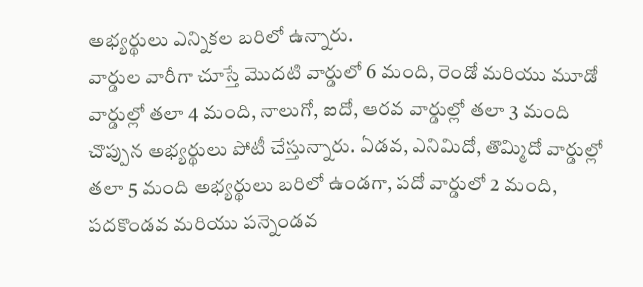అభ్యర్థులు ఎన్నికల బరిలో ఉన్నారు.
వార్డుల వారీగా చూస్తే మొదటి వార్డులో 6 మంది, రెండో మరియు మూడో వార్డుల్లో తలా 4 మంది, నాలుగో, ఐదో, ఆరవ వార్డుల్లో తలా 3 మంది చొప్పున అభ్యర్థులు పోటీ చేస్తున్నారు. ఏడవ, ఎనిమిదో, తొమ్మిదో వార్డుల్లో తలా 5 మంది అభ్యర్థులు బరిలో ఉండగా, పదో వార్డులో 2 మంది, పదకొండవ మరియు పన్నెండవ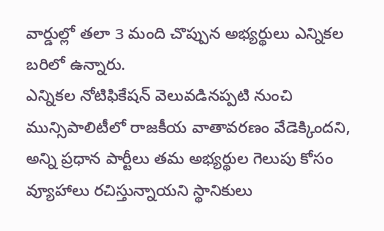వార్డుల్లో తలా 3 మంది చొప్పున అభ్యర్థులు ఎన్నికల బరిలో ఉన్నారు.
ఎన్నికల నోటిఫికేషన్ వెలువడినప్పటి నుంచి మున్సిపాలిటీలో రాజకీయ వాతావరణం వేడెక్కిందని, అన్ని ప్రధాన పార్టీలు తమ అభ్యర్థుల గెలుపు కోసం వ్యూహాలు రచిస్తున్నాయని స్థానికులు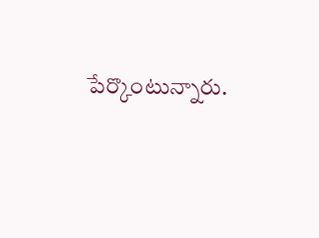పేర్కొంటున్నారు.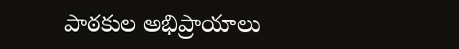పాఠకుల అభిప్రాయాలు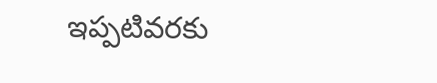ఇప్పటివరకు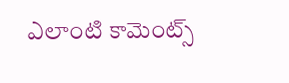ఎలాంటి కామెంట్స్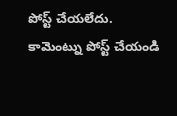పోస్ట్ చేయలేదు.
కామెంట్ను పోస్ట్ చేయండి